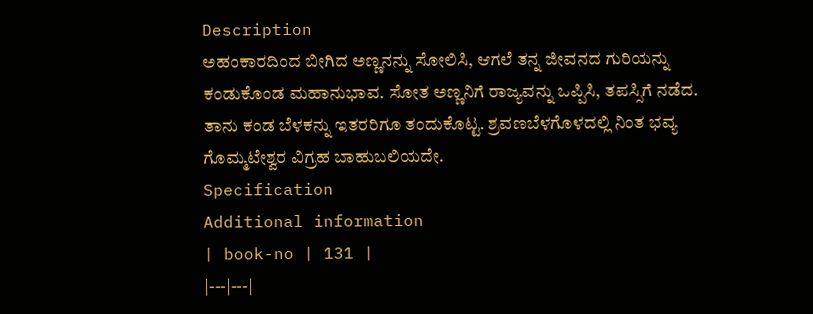Description
ಅಹಂಕಾರದಿಂದ ಬೀಗಿದ ಅಣ್ಣನನ್ನು ಸೋಲಿಸಿ, ಆಗಲೆ ತನ್ನ ಜೀವನದ ಗುರಿಯನ್ನು ಕಂಡುಕೊಂಡ ಮಹಾನುಭಾವ. ಸೋತ ಅಣ್ಣನಿಗೆ ರಾಜ್ಯವನ್ನು ಒಪ್ಪಿಸಿ, ತಪಸ್ಸಿಗೆ ನಡೆದ. ತಾನು ಕಂಡ ಬೆಳಕನ್ನು ಇತರರಿಗೂ ತಂದುಕೊಟ್ಟ. ಶ್ರವಣಬೆಳಗೊಳದಲ್ಲಿ ನಿಂತ ಭವ್ಯ ಗೊಮ್ಮಟೇಶ್ವರ ವಿಗ್ರಹ ಬಾಹುಬಲಿಯದೇ.
Specification
Additional information
| book-no | 131 |
|---|---|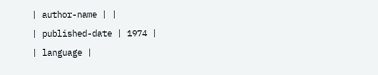| author-name | |
| published-date | 1974 |
| language |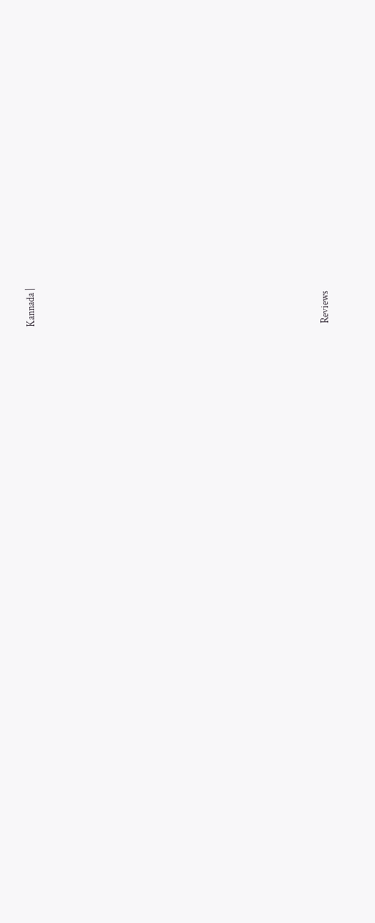Kannada |













Reviews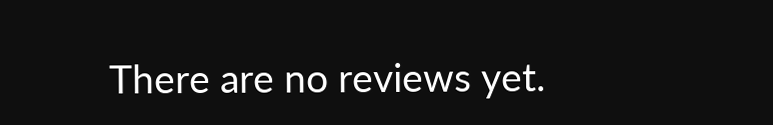There are no reviews yet.